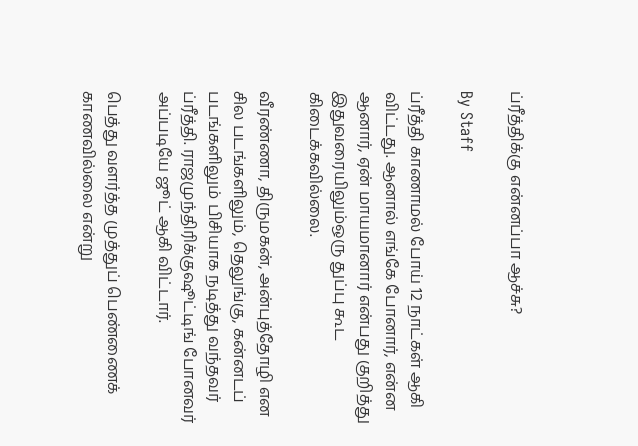ப்ரீத்திக்கு என்னப்பா ஆச்சு?

By Staff

ப்ரீத்தி காணாமல் போய் 12 நாட்கள் ஆகி விட்டது. ஆனால் எங்கே போனார், என்ன ஆனார், ஏன் மாயமானார் என்பது குறித்து இதுவரையிலும்ஒரு துப்பு கூட கிடைக்கவில்லை.

வீரண்ணா, திருமகன், அன்புத்தோழி என சில படங்களிலும், தெலுங்கு, கன்னடப் படங்களிலும் பிசியாக நடித்து வந்தவர் ப்ரீத்தி. ராஜமுந்திரிக்குஷூட்டிங் போனவர் அப்படியே ஜூட் ஆகி விட்டார்.

பெத்து வளர்த்த முத்துப் பெண்ணைக் காணவில்லை என்று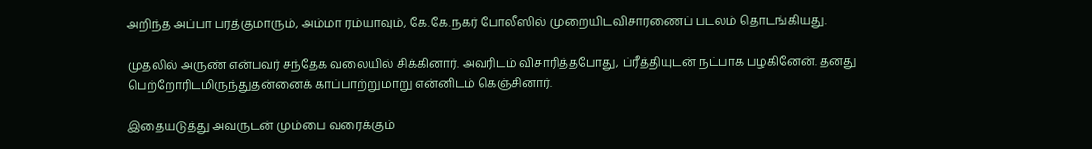அறிந்த அப்பா பரத்குமாரும், அம்மா ரம்யாவும், கே.கே.நகர் போலீஸில் முறையிடவிசாரணைப் படலம் தொடங்கியது.

முதலில் அருண் என்பவர் சந்தேக வலையில் சிக்கினார். அவரிடம் விசாரித்தபோது, ப்ரீத்தியுடன் நட்பாக பழகினேன். தனது பெற்றோரிடமிருந்துதன்னைக் காப்பாற்றுமாறு என்னிடம் கெஞ்சினார்.

இதையடுத்து அவருடன் மும்பை வரைக்கும்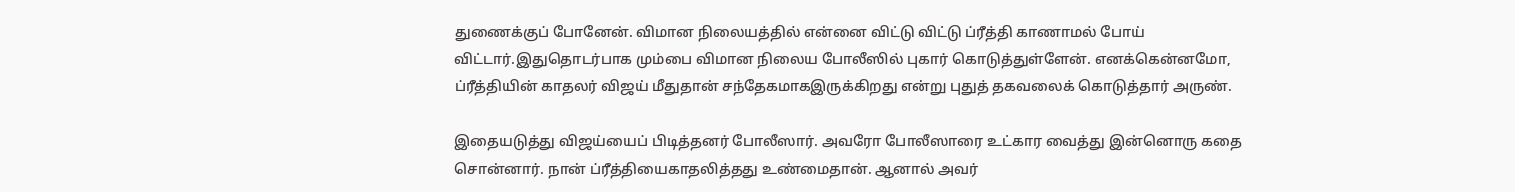துணைக்குப் போனேன். விமான நிலையத்தில் என்னை விட்டு விட்டு ப்ரீத்தி காணாமல் போய் விட்டார்.இதுதொடர்பாக மும்பை விமான நிலைய போலீஸில் புகார் கொடுத்துள்ளேன். எனக்கென்னமோ, ப்ரீத்தியின் காதலர் விஜய் மீதுதான் சந்தேகமாகஇருக்கிறது என்று புதுத் தகவலைக் கொடுத்தார் அருண்.

இதையடுத்து விஜய்யைப் பிடித்தனர் போலீஸார். அவரோ போலீஸாரை உட்கார வைத்து இன்னொரு கதை சொன்னார். நான் ப்ரீத்தியைகாதலித்தது உண்மைதான். ஆனால் அவர்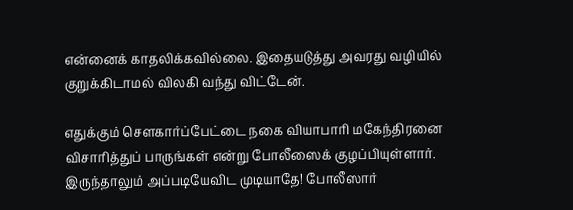என்னைக் காதலிக்கவில்லை. இதையடுத்து அவரது வழியில் குறுக்கிடாமல் விலகி வந்து விட்டேன்.

எதுக்கும் செளகார்ப்பேட்டை நகை வியாபாரி மகேந்திரனை விசாரித்துப் பாருங்கள் என்று போலீஸைக் குழப்பியுள்ளார். இருந்தாலும் அப்படியேவிட முடியாதே! போலீஸார்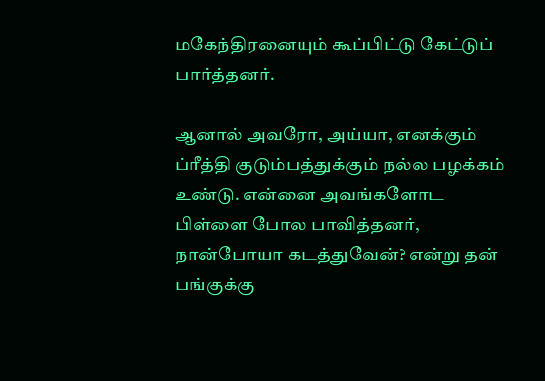மகேந்திரனையும் கூப்பிட்டு கேட்டுப் பார்த்தனர்.

ஆனால் அவரோ, அய்யா, எனக்கும் ப்ரீத்தி குடும்பத்துக்கும் நல்ல பழக்கம் உண்டு. என்னை அவங்களோட பிள்ளை போல பாவித்தனர், நான்போயா கடத்துவேன்? என்று தன் பங்குக்கு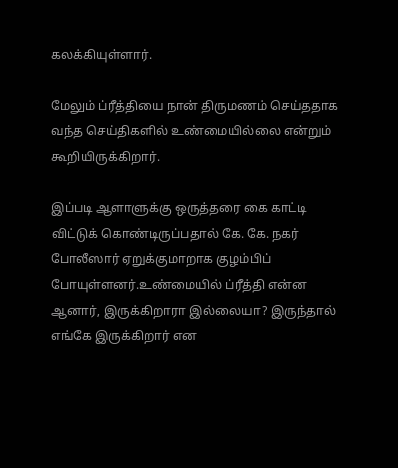கலக்கியுள்ளார்.

மேலும் ப்ரீத்தியை நான் திருமணம் செய்ததாக வந்த செய்திகளில் உண்மையில்லை என்றும் கூறியிருக்கிறார்.

இப்படி ஆளாளுக்கு ஒருத்தரை கை காட்டி விட்டுக் கொண்டிருப்பதால் கே. கே. நகர் போலீஸார் ஏறுக்குமாறாக குழம்பிப் போயுள்ளனர்.உண்மையில் ப்ரீத்தி என்ன ஆனார், இருக்கிறாரா இல்லையா? இருந்தால் எங்கே இருக்கிறார் என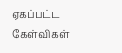ஏகப்பட்ட கேள்விகள்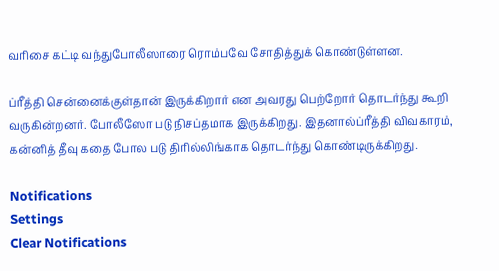வரிசை கட்டி வந்துபோலீஸாரை ரொம்பவே சோதித்துக் கொண்டுள்ளன.

ப்ரீத்தி சென்னைக்குள்தான் இருக்கிறார் என அவரது பெற்றோர் தொடர்ந்து கூறி வருகின்றனர். போலீஸோ படு நிசப்தமாக இருக்கிறது. இதனால்ப்ரீத்தி விவகாரம், கன்னித் தீவு கதை போல படு திரில்லிங்காக தொடர்ந்து கொண்டிருக்கிறது.

Notifications
Settings
Clear Notifications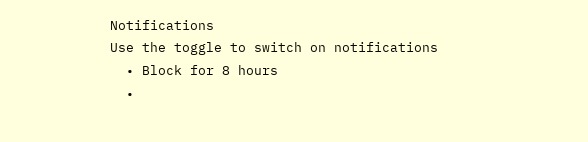Notifications
Use the toggle to switch on notifications
  • Block for 8 hours
  •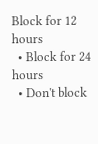Block for 12 hours
  • Block for 24 hours
  • Don't block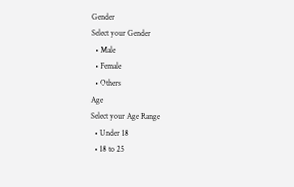Gender
Select your Gender
  • Male
  • Female
  • Others
Age
Select your Age Range
  • Under 18
  • 18 to 25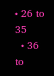• 26 to 35
  • 36 to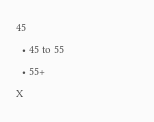45
  • 45 to 55
  • 55+
X